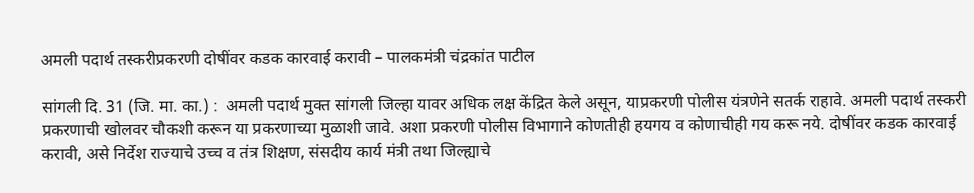अमली पदार्थ तस्करीप्रकरणी दोषींवर कडक कारवाई करावी – पालकमंत्री चंद्रकांत पाटील

सांगली दि. 31 (जि. मा. का.) :  अमली पदार्थ मुक्त सांगली जिल्हा यावर अधिक लक्ष केंद्रित केले असून, याप्रकरणी पोलीस यंत्रणेने सतर्क राहावे. अमली पदार्थ तस्करी प्रकरणाची खोलवर चौकशी करून या प्रकरणाच्या मुळाशी जावे. अशा प्रकरणी पोलीस विभागाने कोणतीही हयगय व कोणाचीही गय करू नये. दोषींवर कडक कारवाई करावी, असे निर्देश राज्याचे उच्च व तंत्र शिक्षण, संसदीय कार्य मंत्री तथा जिल्ह्याचे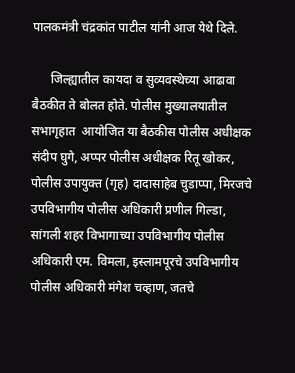पालकमंत्री चंद्रकांत पाटील यांनी आज येथे दिले.

      जिल्ह्यातील कायदा व सुव्यवस्थेच्या आढावा बैठकीत ते बोलत होते. पोलीस मुख्यालयातील सभागृहात  आयोजित या बैठकीस पोलीस अधीक्षक संदीप घुगे, अप्पर पोलीस अधीक्षक रितू खोकर, पोलीस उपायुक्त (गृह) दादासाहेब चुडाप्पा, मिरजचे उपविभागीय पोलीस अधिकारी प्रणील गिल्डा, सांगली शहर विभागाच्या उपविभागीय पोलीस अधिकारी एम. विमला, इस्लामपूरचे उपविभागीय पोलीस अधिकारी मंगेश चव्हाण, जतचे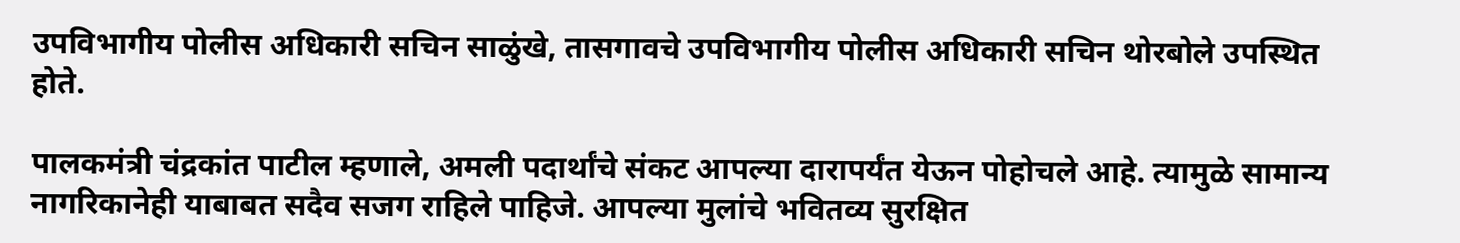उपविभागीय पोलीस अधिकारी सचिन साळुंखे, तासगावचे उपविभागीय पोलीस अधिकारी सचिन थोरबोले उपस्थित होते.

पालकमंत्री चंद्रकांत पाटील म्हणाले, अमली पदार्थांचे संकट आपल्या दारापर्यंत येऊन पोहोचले आहे. त्यामुळे सामान्य नागरिकानेही याबाबत सदैव सजग राहिले पाहिजे. आपल्या मुलांचे भवितव्य सुरक्षित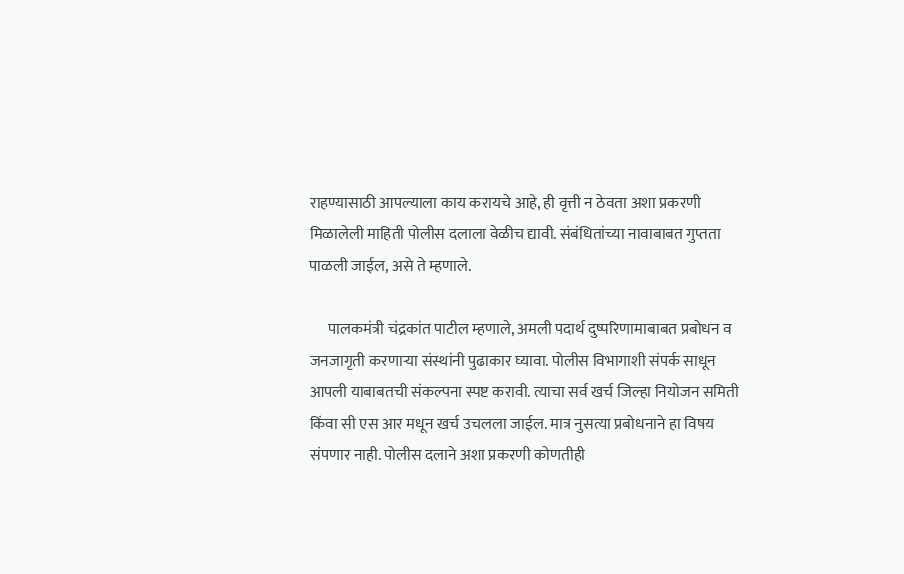राहण्यासाठी आपल्याला काय करायचे आहे, ही वृत्ती न ठेवता अशा प्रकरणी मिळालेली माहिती पोलीस दलाला वेळीच द्यावी. संबंधितांच्या नावाबाबत गुप्तता पाळली जाईल, असे ते म्हणाले.

      पालकमंत्री चंद्रकांत पाटील म्हणाले, अमली पदार्थ दुष्परिणामाबाबत प्रबोधन व जनजागृती करणाऱ्या संस्थांनी पुढाकार घ्यावा. पोलीस विभागाशी संपर्क साधून आपली याबाबतची संकल्पना स्पष्ट करावी. त्याचा सर्व खर्च जिल्हा नियोजन समिती किंवा सी एस आर मधून खर्च उचलला जाईल. मात्र नुसत्या प्रबोधनाने हा विषय संपणार नाही. पोलीस दलाने अशा प्रकरणी कोणतीही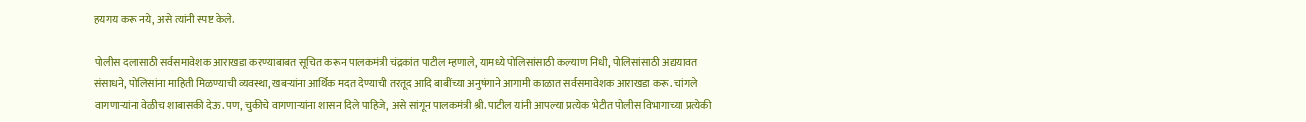हयगय करू नये, असे त्यांनी स्पष्ट केले.

पोलीस दलासाठी सर्वसमावेशक आराखडा करण्याबाबत सूचित करून पालकमंत्री चंद्रकांत पाटील म्हणाले, यामध्ये पोलिसांसाठी कल्याण निधी, पोलिसांसाठी अद्ययावत संसाधने, पोलिसांना माहिती मिळण्याची व्यवस्था, खबऱ्यांना आर्थिक मदत देण्याची तरतूद आदि बाबींच्या अनुषंगाने आगामी काळात सर्वसमावेशक आराखडा करू. चांगले वागणाऱ्यांना वेळीच शाबासकी देऊ. पण, चुकीचे वागणाऱ्यांना शासन दिले पाहिजे, असे सांगून पालकमंत्री श्री. पाटील यांनी आपल्या प्रत्येक भेटीत पोलीस विभागाच्या प्रत्येकी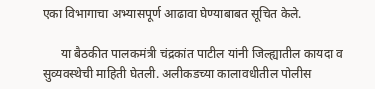एका विभागाचा अभ्यासपूर्ण आढावा घेण्याबाबत सूचित केले.

      या बैठकीत पालकमंत्री चंद्रकांत पाटील यांनी जिल्ह्यातील कायदा व सुव्यवस्थेची माहिती घेतली. अलीकडच्या कालावधीतील पोलीस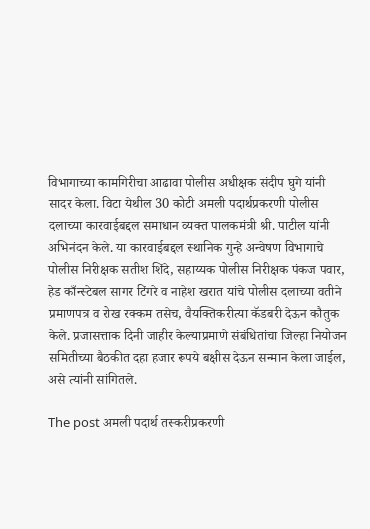विभागाच्या कामगिरीचा आढावा पोलीस अधीक्षक संदीप घुगे यांनी सादर केला. विटा येथील 30 कोटी अमली पदार्थप्रकरणी पोलीस दलाच्या कारवाईबद्दल समाधान व्यक्त पालकमंत्री श्री. पाटील यांनी अभिनंदन केले. या कारवाईबद्दल स्थानिक गुन्हे अन्वेषण विभागाचे पोलीस निरीक्षक सतीश शिंदे, सहाय्यक पोलीस निरीक्षक पंकज पवार, हेड काँन्स्टेबल सागर टिंगरे व नाहेश खरात यांचे पोलीस दलाच्या वतीने प्रमाणपत्र व रोख रक्कम तसेच, वैयक्तिकरीत्या कॅडबरी देऊन कौतुक केले. प्रजासत्ताक दिनी जाहीर केल्याप्रमाणे संबंधितांचा जिल्हा नियोजन समितीच्या बैठकीत दहा हजार रूपये बक्षीस देऊन सन्मान केला जाईल, असे त्यांनी सांगितले.

The post अमली पदार्थ तस्करीप्रकरणी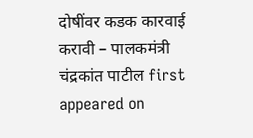दोषींवर कडक कारवाई करावी – पालकमंत्री चंद्रकांत पाटील first appeared on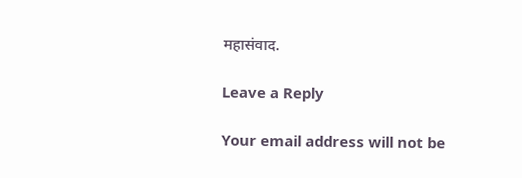महासंवाद.

Leave a Reply

Your email address will not be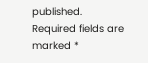published. Required fields are marked *